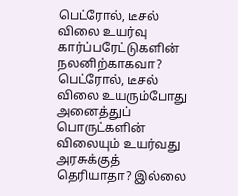பெட்ரோல், டீசல் விலை உயர்வு கார்ப்பரேட்டுகளின் நலனிற்காகவா? பெட்ரோல், டீசல் விலை உயரும்போது அனைத்துப் பொருட்களின் விலையும் உயர்வது அரசுக்குத் தெரியாதா? இல்லை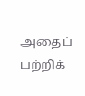அதைப் பற்றிக்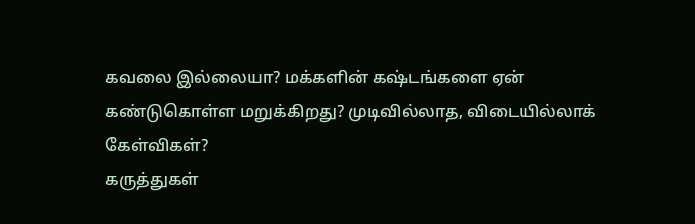கவலை இல்லையா? மக்களின் கஷ்டங்களை ஏன் கண்டுகொள்ள மறுக்கிறது? முடிவில்லாத, விடையில்லாக் கேள்விகள்?
கருத்துகள்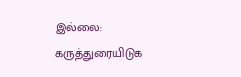இல்லை:
கருத்துரையிடுக